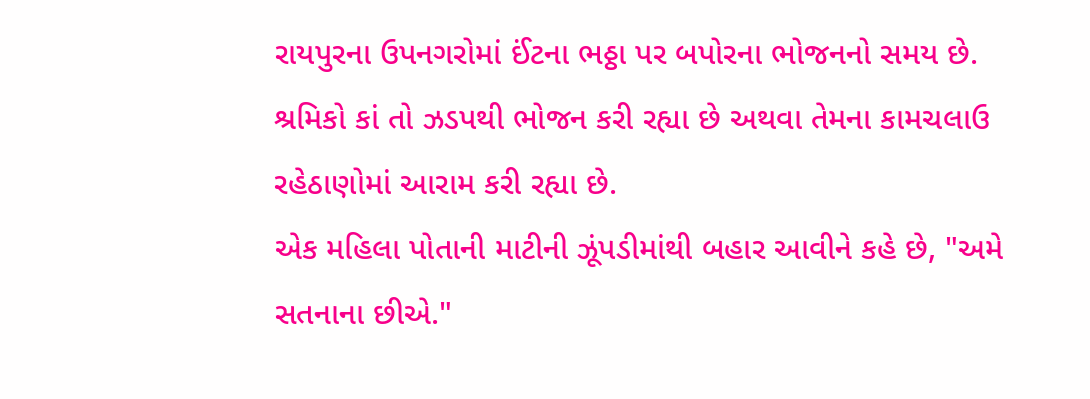રાયપુરના ઉપનગરોમાં ઈંટના ભઠ્ઠા પર બપોરના ભોજનનો સમય છે. શ્રમિકો કાં તો ઝડપથી ભોજન કરી રહ્યા છે અથવા તેમના કામચલાઉ રહેઠાણોમાં આરામ કરી રહ્યા છે.
એક મહિલા પોતાની માટીની ઝૂંપડીમાંથી બહાર આવીને કહે છે, "અમે સતનાના છીએ."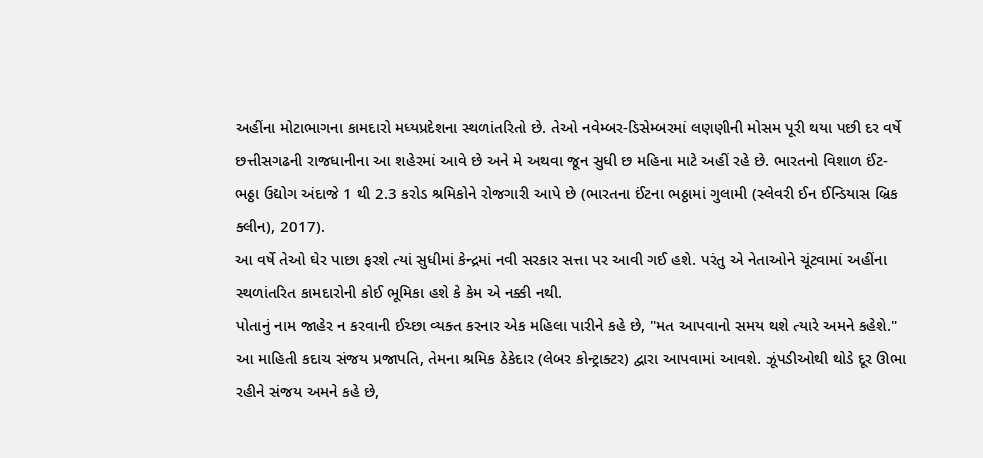અહીંના મોટાભાગના કામદારો મધ્યપ્રદેશના સ્થળાંતરિતો છે. તેઓ નવેમ્બર-ડિસેમ્બરમાં લણણીની મોસમ પૂરી થયા પછી દર વર્ષે છત્તીસગઢની રાજધાનીના આ શહેરમાં આવે છે અને મે અથવા જૂન સુધી છ મહિના માટે અહીં રહે છે. ભારતનો વિશાળ ઈંટ-ભઠ્ઠા ઉદ્યોગ અંદાજે 1 થી 2.3 કરોડ શ્રમિકોને રોજગારી આપે છે (ભારતના ઈંટના ભઠ્ઠામાં ગુલામી (સ્લેવરી ઈન ઈન્ડિયાસ બ્રિક ક્લીન), 2017).
આ વર્ષે તેઓ ઘેર પાછા ફરશે ત્યાં સુધીમાં કેન્દ્રમાં નવી સરકાર સત્તા પર આવી ગઈ હશે. પરંતુ એ નેતાઓને ચૂંટવામાં અહીંના સ્થળાંતરિત કામદારોની કોઈ ભૂમિકા હશે કે કેમ એ નક્કી નથી.
પોતાનું નામ જાહેર ન કરવાની ઈચ્છા વ્યક્ત કરનાર એક મહિલા પારીને કહે છે, "મત આપવાનો સમય થશે ત્યારે અમને કહેશે."
આ માહિતી કદાચ સંજય પ્રજાપતિ, તેમના શ્રમિક ઠેકેદાર (લેબર કોન્ટ્રાક્ટર) દ્વારા આપવામાં આવશે. ઝૂંપડીઓથી થોડે દૂર ઊભા રહીને સંજય અમને કહે છે,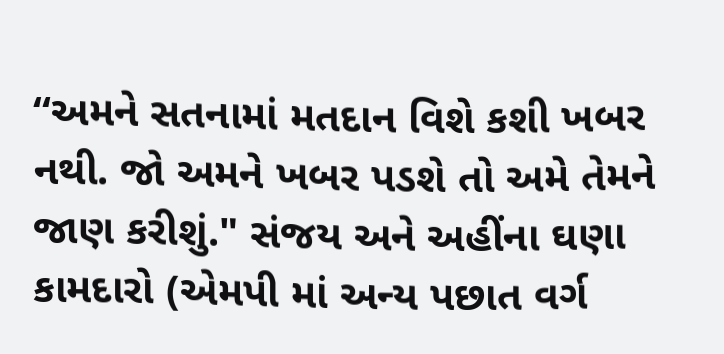“અમને સતનામાં મતદાન વિશે કશી ખબર નથી. જો અમને ખબર પડશે તો અમે તેમને જાણ કરીશું." સંજય અને અહીંના ઘણા કામદારો (એમપી માં અન્ય પછાત વર્ગ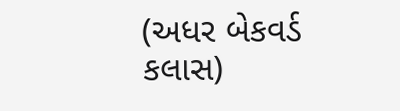(અધર બેકવર્ડ કલાસ)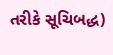તરીકે સૂચિબદ્ધ)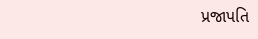પ્રજાપતિ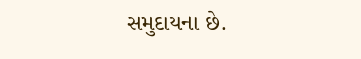સમુદાયના છે.